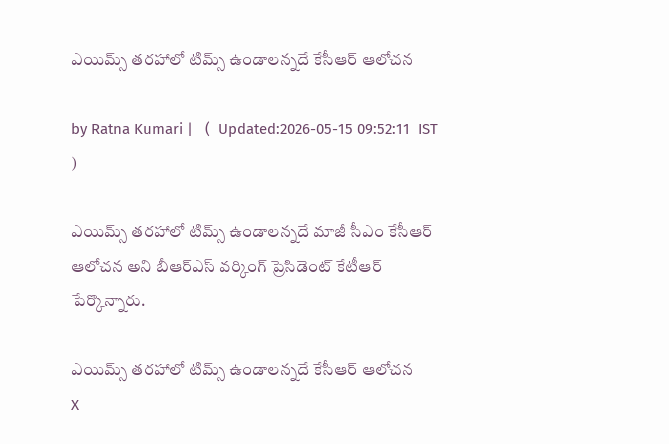ఎయిమ్స్ త‌ర‌హాలో టిమ్స్ ఉండాల‌న్న‌దే కేసీఆర్ ఆలోచ‌న

by Ratna Kumari |   (  Updated:2026-05-15 09:52:11  IST  )

ఎయిమ్స్ త‌ర‌హాలో టిమ్స్ ఉండాల‌న్న‌దే మాజీ సీఎం కేసీఆర్ ఆలోచ‌న అని బీఆర్ఎస్ వ‌ర్కింగ్ ప్రెసిడెంట్ కేటీఆర్ పేర్కొన్నారు.

ఎయిమ్స్ త‌ర‌హాలో టిమ్స్ ఉండాల‌న్న‌దే కేసీఆర్ ఆలోచ‌న
X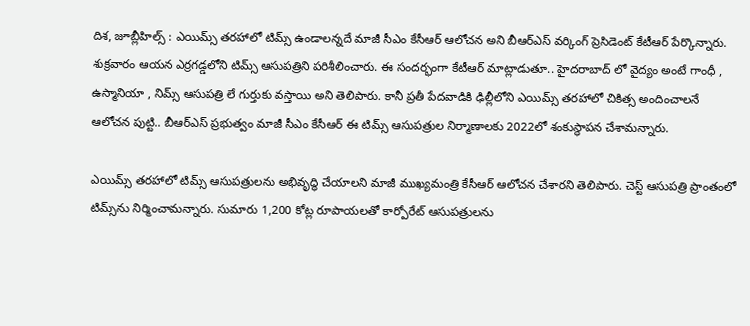దిశ, జూబ్లీహిల్స్ : ఎయిమ్స్ త‌ర‌హాలో టిమ్స్ ఉండాల‌న్న‌దే మాజీ సీఎం కేసీఆర్ ఆలోచ‌న అని బీఆర్ఎస్ వ‌ర్కింగ్ ప్రెసిడెంట్ కేటీఆర్ పేర్కొన్నారు. శుక్ర‌వారం ఆయ‌న ఎర్ర‌గ‌డ్డ‌లోని టిమ్స్ ఆసుప‌త్రిని ప‌రిశీలించారు. ఈ సందర్భంగా కేటీఆర్ మాట్లాడుతూ.. హైదరాబాద్ లో వైద్యం అంటే గాంధీ , ఉస్మానియా , నిమ్స్ ఆసుపత్రి లే గుర్తుకు వ‌స్తాయి అని తెలిపారు. కానీ ప్ర‌తీ పేద‌వాడికి ఢిల్లీలోని ఎయిమ్స్ తరహాలో చికిత్స అందించాలనే ఆలోచన పుట్టి.. బీఆర్ఎస్ ప్ర‌భుత్వం మాజీ సీఎం కేసీఆర్ ఈ టిమ్స్ ఆసుప‌త్రుల నిర్మాణాల‌కు 2022లో శంకుస్థాప‌న చేశామ‌న్నారు.

ఎయిమ్స్ తరహాలో టిమ్స్ ఆసుపత్రులను అభివృద్ధి చేయాలని మాజీ ముఖ్యమంత్రి కేసీఆర్ ఆలోచన చేశారని తెలిపారు. చెస్ట్ ఆసుపత్రి ప్రాంతంలో టిమ్స్‌ను నిర్మించామన్నారు. సుమారు 1,200 కోట్ల రూపాయలతో కార్పోరేట్ ఆసుపత్రులను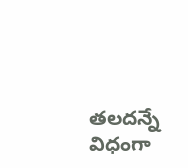తలదన్నే విధంగా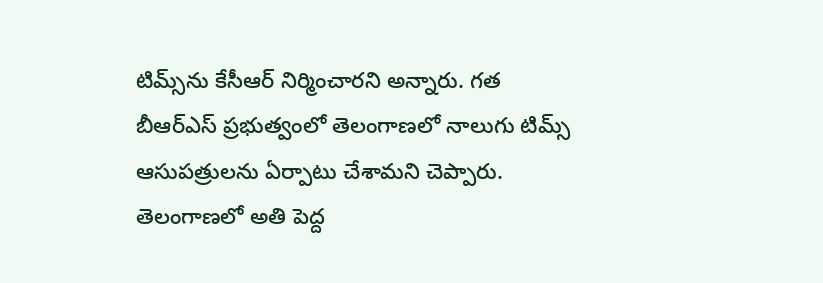టిమ్స్‌ను కేసీఆర్ నిర్మించారని అన్నారు. గత బీఆర్‌ఎస్ ప్రభుత్వంలో తెలంగాణలో నాలుగు టిమ్స్ ఆసుపత్రులను ఏర్పాటు చేశామని చెప్పారు. తెలంగాణలో అతి పెద్ద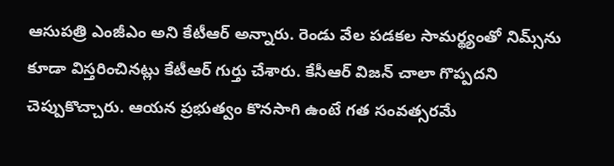ఆసుపత్రి ఎంజీఎం అని కేటీఆర్ అన్నారు. రెండు వేల పడకల సామర్థ్యంతో నిమ్స్‌ను కూడా విస్తరించినట్లు కేటీఆర్ గుర్తు చేశారు. కేసీఆర్ విజన్ చాలా గొప్పదని చెప్పుకొచ్చారు. ఆయన ప్రభుత్వం కొనసాగి ఉంటే గత సంవత్సరమే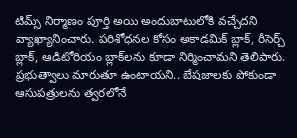టిమ్స్ నిర్మాణం పూర్తి అయి అందుబాటులోకి వచ్చేదని వ్యాఖ్యానించారు. పరిశోధనల కోసం అకాడమిక్ బ్లాక్, రీసెర్చ్ బ్లాక్, ఆడిటోరియం బ్లాక్‌లను కూడా నిర్మించామని తెలిపారు. ప్రభుత్వాలు మారుతూ ఉంటాయని.. బేషజాలకు పోకుండా ఆసుపత్రులను త్వరలోనే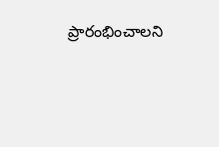ప్రారంభించాలని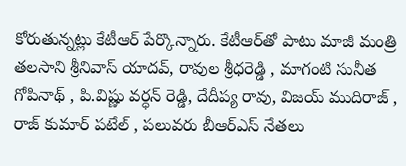కోరుతున్నట్లు కేటీఆర్ పేర్కొన్నారు. కేటీఆర్‌తో పాటు మాజీ మంత్రి తలసాని శ్రీనివాస్ యాదవ్, రావుల శ్రీధరెడ్డి , మాగంటి సునీత గోపినాథ్ , పి.విష్ణు వర్ధన్ రెడ్డి, దేదీప్య రావు, విజయ్ ముదిరాజ్ , రాజ్ కుమార్ పటేల్ , పలువరు బీఆర్‌ఎస్ నేతలు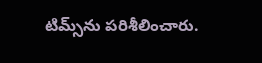టిమ్స్‌ను పరిశీలించారు.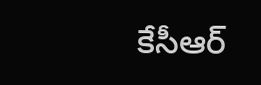కేసీఆర్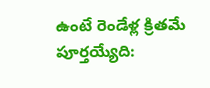ఉంటే రెండేళ్ల క్రితమే పూర్తయ్యేది: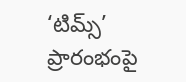‘టిమ్స్’ ప్రారంభంపై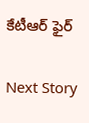కేటీఆర్ ఫైర్

Next Story